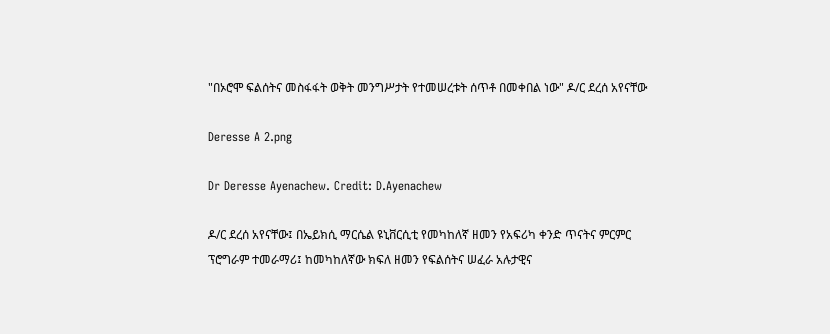"በኦሮሞ ፍልሰትና መስፋፋት ወቅት መንግሥታት የተመሠረቱት ሰጥቶ በመቀበል ነው" ዶ/ር ደረሰ አየናቸው

Deresse A 2.png

Dr Deresse Ayenachew. Credit: D.Ayenachew

ዶ/ር ደረሰ አየናቸው፤ በኤይክሲ ማርሴል ዩኒቨርሲቲ የመካከለኛ ዘመን የአፍሪካ ቀንድ ጥናትና ምርምር ፕሮግራም ተመራማሪ፤ ከመካከለኛው ክፍለ ዘመን የፍልሰትና ሠፈራ አሉታዊና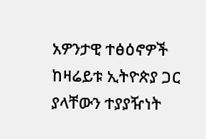አዎንታዊ ተፅዕኖዎች ከዛሬይቱ ኢትዮጵያ ጋር ያላቸውን ተያያዥነት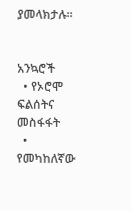ያመላክታሉ።


አንኳሮች
  • የኦሮሞ ፍልሰትና መስፋፋት
  • የመካከለኛው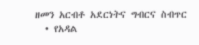ዘመን አርብቶ አደርነትና ግብርና ስብጥር
  • የአዳል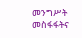መንግሥት መስፋፋትና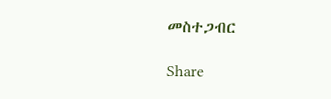መስተጋብር

Share